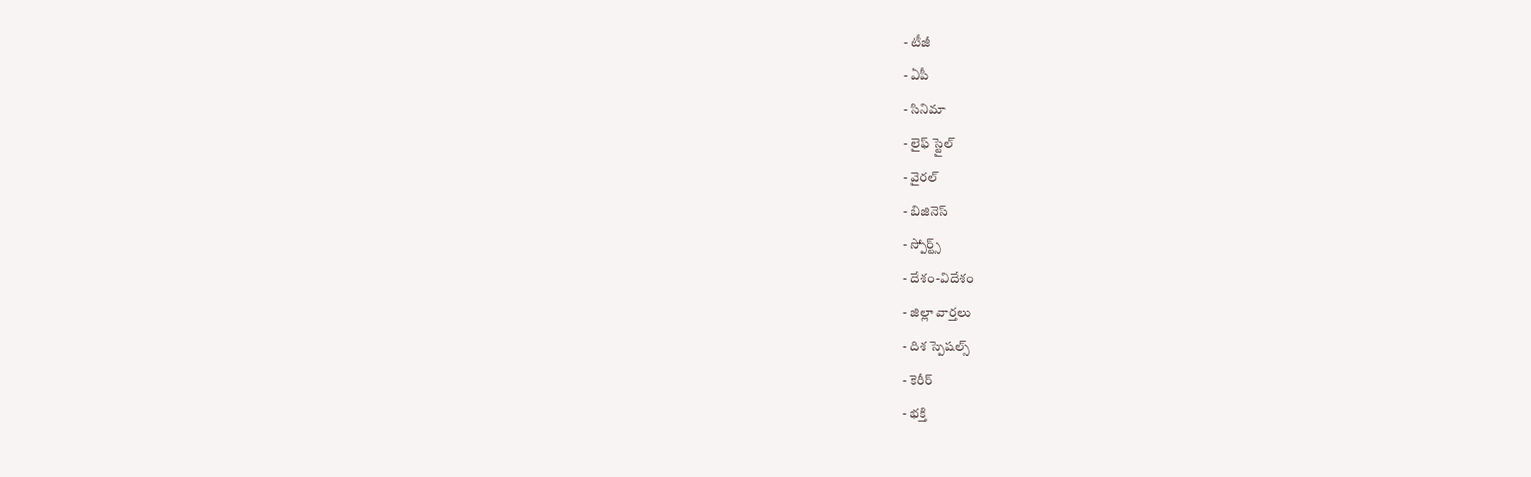- టీజీ
- ఏపీ
- సినిమా
- లైఫ్ స్టైల్
- వైరల్
- బిజినెస్
- స్పోర్ట్స్
- దేశం-విదేశం
- జిల్లా వార్తలు
- దిశ స్పెషల్స్
- కెరీర్
- భక్తి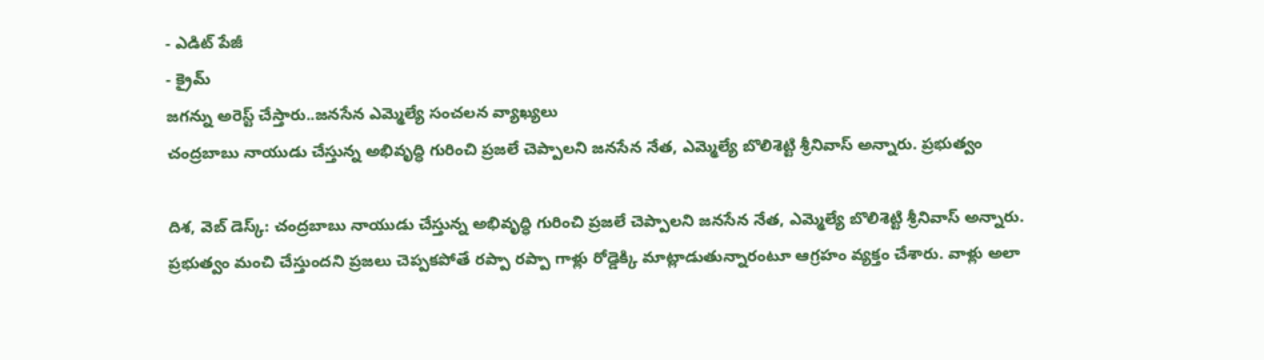- ఎడిట్ పేజీ
- క్రైమ్
జగన్ను అరెస్ట్ చేస్తారు..జనసేన ఎమ్మెల్యే సంచలన వ్యాఖ్యలు
చంద్రబాబు నాయుడు చేస్తున్న అభివృద్ధి గురించి ప్రజలే చెప్పాలని జనసేన నేత, ఎమ్మెల్యే బొలిశెట్టి శ్రీనివాస్ అన్నారు. ప్రభుత్వం

దిశ, వెబ్ డెస్క్: చంద్రబాబు నాయుడు చేస్తున్న అభివృద్ధి గురించి ప్రజలే చెప్పాలని జనసేన నేత, ఎమ్మెల్యే బొలిశెట్టి శ్రీనివాస్ అన్నారు. ప్రభుత్వం మంచి చేస్తుందని ప్రజలు చెప్పకపోతే రప్పా రప్పా గాళ్లు రోడ్డెక్కి మాట్లాడుతున్నారంటూ ఆగ్రహం వ్యక్తం చేశారు. వాళ్లు అలా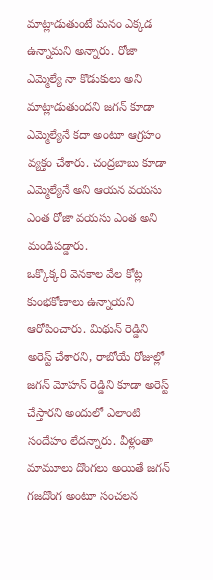మాట్లాడుతుంటే మనం ఎక్కడ ఉన్నామని అన్నారు. రోజా ఎమ్మెల్యే నా కొడుకులు అని మాట్లాడుతుందని జగన్ కూడా ఎమ్మెల్యేనే కదా అంటూ ఆగ్రహం వ్యక్తం చేశారు. చంద్రబాబు కూడా ఎమ్మెల్యేనే అని ఆయన వయసు ఎంత రోజా వయసు ఎంత అని మండిపడ్డారు.
ఒక్కొక్కరి వెనకాల వేల కోట్ల కుంభకోణాలు ఉన్నాయని ఆరోపించారు. మిథున్ రెడ్డిని అరెస్ట్ చేశారని, రాబోయే రోజుల్లో జగన్ మోహన్ రెడ్డిని కూడా అరెస్ట్ చేస్తారని అందులో ఎలాంటి సందేహం లేదన్నారు. వీళ్లంతా మామూలు దొంగలు అయితే జగన్ గజదొంగ అంటూ సంచలన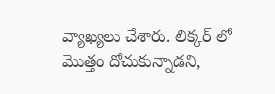వ్యాఖ్యలు చేశారు. లిక్కర్ లో మొత్తం దోచుకున్నాడని,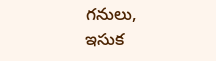గనులు, ఇసుక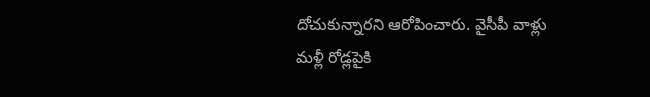దోచుకున్నారని ఆరోపించారు. వైసీపీ వాళ్లు మళ్లీ రోడ్లపైకి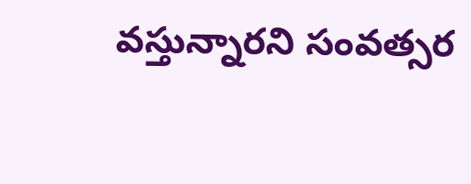వస్తున్నారని సంవత్సర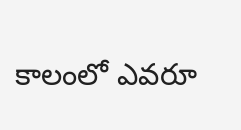కాలంలో ఎవరూ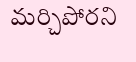మర్చిపోరని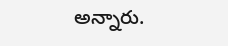అన్నారు.